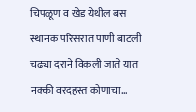चिपळूण व खेड येथील बस स्थानक परिसरात पाणी बाटली चढ्या दराने विकली जाते यात नक्की वरदहस्त कोणाचा…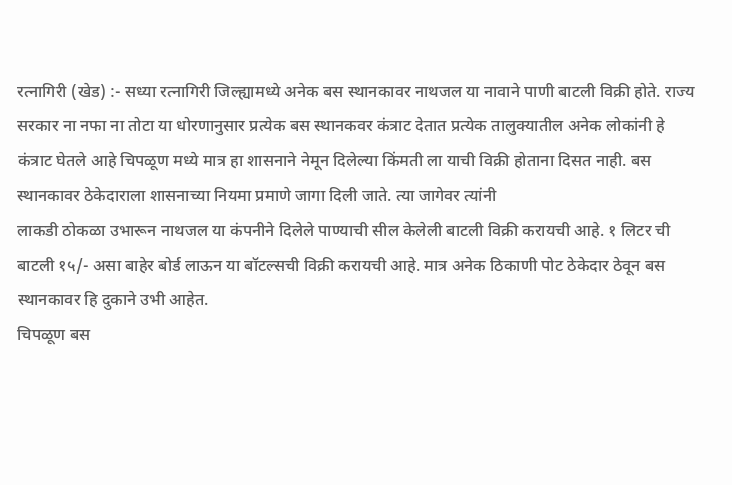रत्नागिरी (खेड) :- सध्या रत्नागिरी जिल्ह्यामध्ये अनेक बस स्थानकावर नाथजल या नावाने पाणी बाटली विक्री होते. राज्य सरकार ना नफा ना तोटा या धोरणानुसार प्रत्येक बस स्थानकवर कंत्राट देतात प्रत्येक तालुक्यातील अनेक लोकांनी हे कंत्राट घेतले आहे चिपळूण मध्ये मात्र हा शासनाने नेमून दिलेल्या किंमती ला याची विक्री होताना दिसत नाही. बस स्थानकावर ठेकेदाराला शासनाच्या नियमा प्रमाणे जागा दिली जाते. त्या जागेवर त्यांनी
लाकडी ठोकळा उभारून नाथजल या कंपनीने दिलेले पाण्याची सील केलेली बाटली विक्री करायची आहे. १ लिटर ची बाटली १५/- असा बाहेर बोर्ड लाऊन या बॉटल्सची विक्री करायची आहे. मात्र अनेक ठिकाणी पोट ठेकेदार ठेवून बस स्थानकावर हि दुकाने उभी आहेत.
चिपळूण बस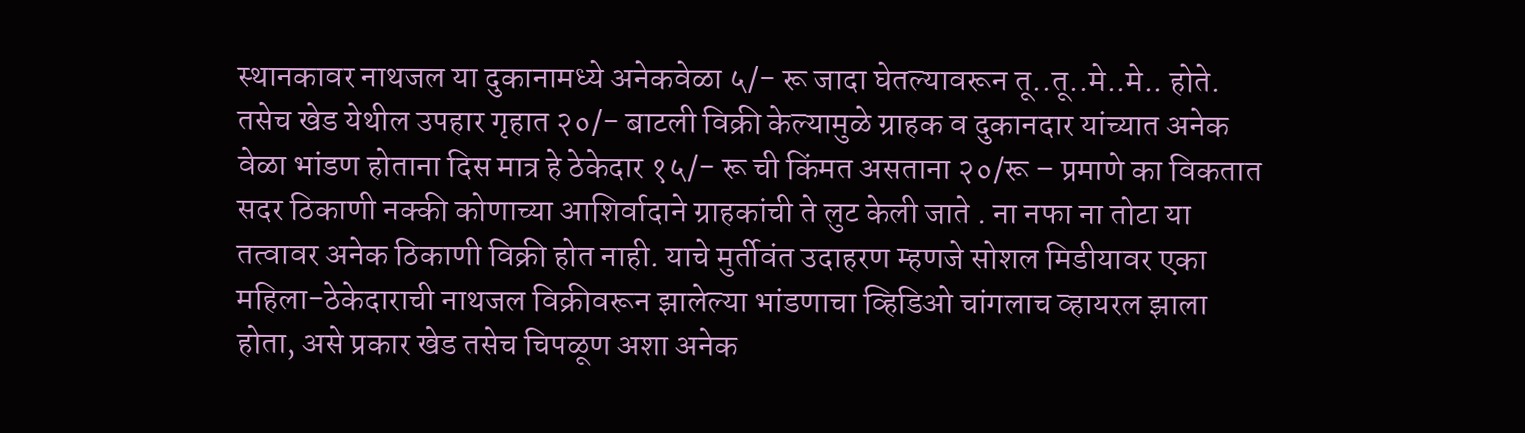स्थानकावर नाथजल या दुकानामध्ये अनेकवेळा ५/- रू जादा घेतल्यावरून तू..तू..मे..मे.. होते. तसेच खेड येथील उपहार गृहात २०/- बाटली विक्री केल्यामुळे ग्राहक व दुकानदार यांच्यात अनेक वेळा भांडण होताना दिस मात्र हे ठेकेदार १५/- रू ची किंमत असताना २०/रू – प्रमाणे का विकतात सदर ठिकाणी नक्की कोणाच्या आशिर्वादाने ग्राहकांची ते लुट केली जाते . ना नफा ना तोटा या तत्वावर अनेक ठिकाणी विक्री होत नाही. याचे मुर्तीवंत उदाहरण म्हणजे सोशल मिडीयावर एका महिला-ठेकेदाराची नाथजल विक्रीवरून झालेल्या भांडणाचा व्हिडिओ चांगलाच व्हायरल झाला होता, असे प्रकार खेड तसेच चिपळूण अशा अनेक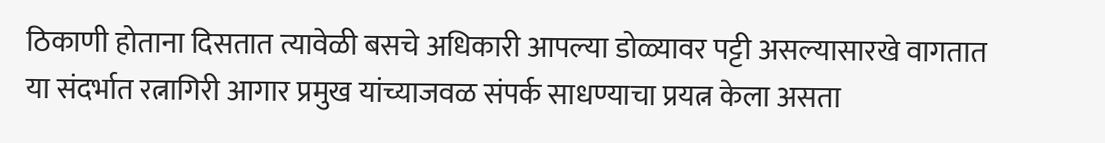ठिकाणी होताना दिसतात त्यावेळी बसचे अधिकारी आपल्या डोळ्यावर पट्टी असल्यासारखे वागतात या संदर्भात रत्नागिरी आगार प्रमुख यांच्याजवळ संपर्क साधण्याचा प्रयत्न केला असता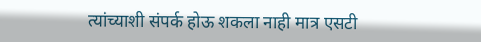त्यांच्याशी संपर्क होऊ शकला नाही मात्र एसटी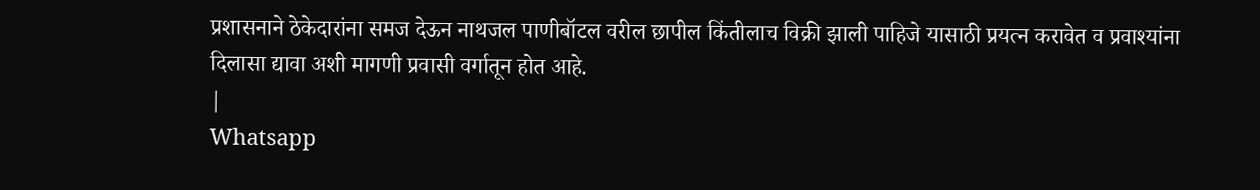प्रशासनाने ठेकेदारांना समज देऊन नाथजल पाणीबॉटल वरील छापील किंतीलाच विक्री झाली पाहिजे यासाठी प्रयत्न करावेत व प्रवाश्यांना दिलासा द्यावा अशी मागणी प्रवासी वर्गातून होत आहे.
|
Whatsapp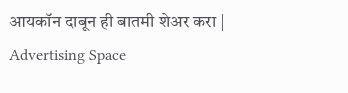आयकॉन दाबून ही बातमी शेअर करा |
Advertising Space